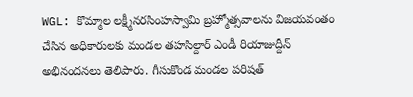WGL: కొమ్మాల లక్ష్మీనరసింహస్వామి బ్రహ్మోత్సవాలను విజయవంతం చేసిన అధికారులకు మండల తహసిల్దార్ ఎండీ రియాజుద్దీన్ అభినందనలు తెలిపారు. గీసుకొండ మండల పరిషత్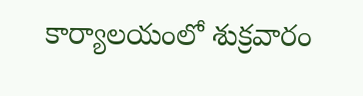కార్యాలయంలో శుక్రవారం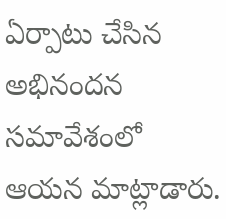ఏర్పాటు చేసిన అభినందన సమావేశంలో ఆయన మాట్లాడారు.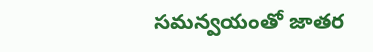సమన్వయంతో జాతర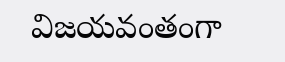విజయవంతంగా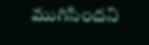ముగిసిందని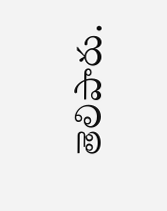తెలిపారు.